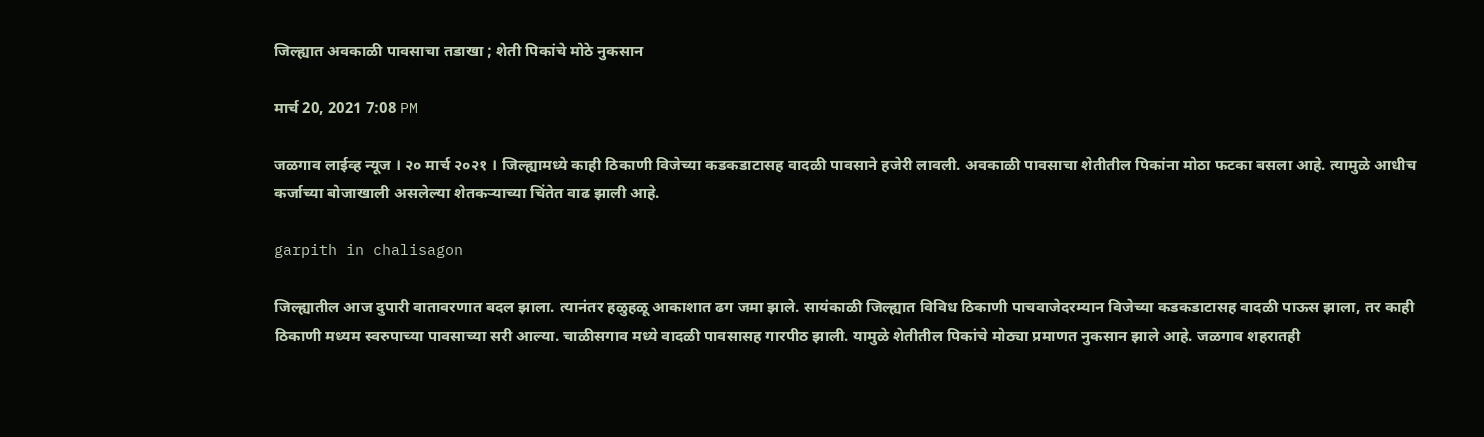जिल्ह्यात अवकाळी पावसाचा तडाखा ; शेती पिकांचे मोठे नुकसान

मार्च 20, 2021 7:08 PM

जळगाव लाईव्ह न्यूज । २० मार्च २०२१ । जिल्ह्यामध्ये काही ठिकाणी विजेच्या कडकडाटासह वादळी पावसाने हजेरी लावली. अवकाळी पावसाचा शेतीतील पिकांना मोठा फटका बसला आहे. त्यामुळे आधीच कर्जाच्या बोजाखाली असलेल्या शेतकऱ्याच्या चिंतेत वाढ झाली आहे.

garpith in chalisagon

जिल्ह्यातील आज दुपारी वातावरणात बदल झाला. त्यानंतर हळुहळू आकाशात ढग जमा झाले. सायंकाळी जिल्ह्यात विविध ठिकाणी पाचवाजेदरम्यान विजेच्या कडकडाटासह वादळी पाऊस झाला, तर काही ठिकाणी मध्यम स्वरुपाच्या पावसाच्या सरी आल्या. चाळीसगाव मध्ये वादळी पावसासह गारपीठ झाली. यामुळे शेतीतील पिकांचे मोठ्या प्रमाणत नुकसान झाले आहे. जळगाव शहरातही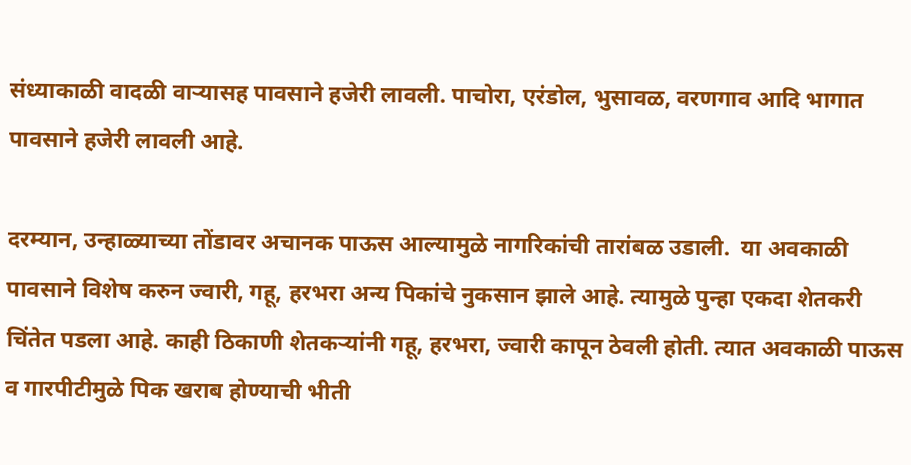संध्याकाळी वादळी वाऱ्यासह पावसाने हजेरी लावली. पाचोरा, एरंडोल, भुसावळ, वरणगाव आदि भागात पावसाने हजेरी लावली आहे.

दरम्यान, उन्हाळ्याच्या तोंडावर अचानक पाऊस आल्यामुळे नागरिकांची तारांबळ उडाली.  या अवकाळी पावसाने विशेष करुन ज्वारी, गहू, हरभरा अन्य पिकांचे नुकसान झाले आहे. त्यामुळे पुन्हा एकदा शेतकरी चिंतेत पडला आहे. काही ठिकाणी शेतकऱ्यांनी गहू, हरभरा, ज्वारी कापून ठेवली होती. त्यात अवकाळी पाऊस व गारपीटीमुळे पिक खराब होण्याची भीती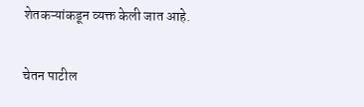शेतकऱ्यांकडून व्यक्त केली जात आहे.

चेतन पाटील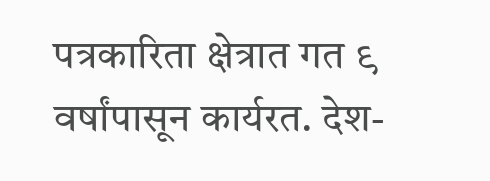पत्रकारिता क्षेत्रात गत ९ वर्षांपासून कार्यरत. देश-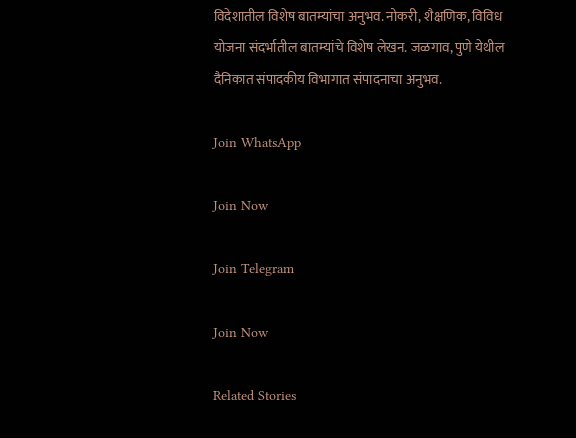विदेशातील विशेष बातम्यांचा अनुभव. नोकरी, शैक्षणिक, विविध योजना संदर्भातील बातम्यांचे विशेष लेखन. जळगाव, पुणे येथील दैनिकात संपादकीय विभागात संपादनाचा अनुभव.

Join WhatsApp

Join Now

Join Telegram

Join Now

Related Stories